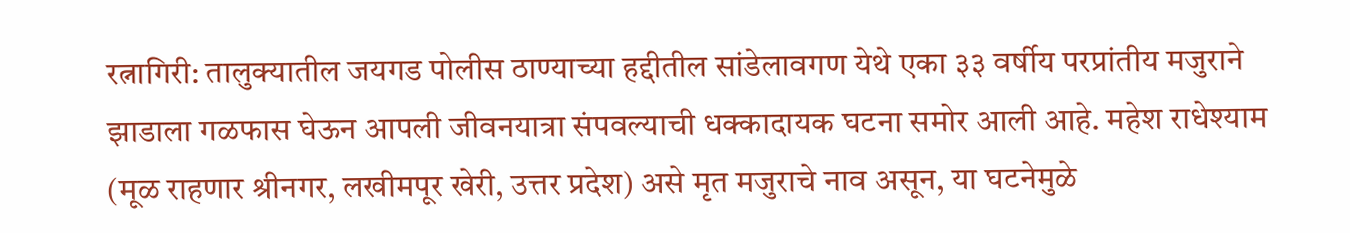रत्नागिरी: तालुक्यातील जयगड पोलीस ठाण्याच्या हद्दीतील सांडेलावगण येथे एका ३३ वर्षीय परप्रांतीय मजुराने झाडाला गळफास घेऊन आपली जीवनयात्रा संपवल्याची धक्कादायक घटना समोर आली आहे. महेश राधेश्याम (मूळ राहणार श्रीनगर, लखीमपूर खेरी, उत्तर प्रदेश) असे मृत मजुराचे नाव असून, या घटनेमुळे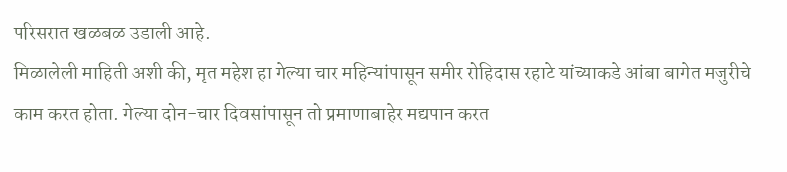परिसरात खळबळ उडाली आहे.
मिळालेली माहिती अशी की, मृत महेश हा गेल्या चार महिन्यांपासून समीर रोहिदास रहाटे यांच्याकडे आंबा बागेत मजुरीचे काम करत होता. गेल्या दोन-चार दिवसांपासून तो प्रमाणाबाहेर मद्यपान करत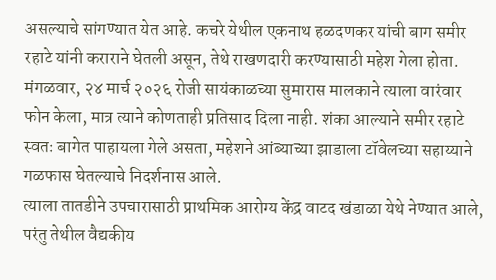असल्याचे सांगण्यात येत आहे. कचरे येथील एकनाथ हळदणकर यांची बाग समीर रहाटे यांनी कराराने घेतली असून, तेथे राखणदारी करण्यासाठी महेश गेला होता. मंगळवार, २४ मार्च २०२६ रोजी सायंकाळच्या सुमारास मालकाने त्याला वारंवार फोन केला, मात्र त्याने कोणताही प्रतिसाद दिला नाही. शंका आल्याने समीर रहाटे स्वतः बागेत पाहायला गेले असता, महेशने आंब्याच्या झाडाला टॉवेलच्या सहाय्याने गळफास घेतल्याचे निदर्शनास आले.
त्याला तातडीने उपचारासाठी प्राथमिक आरोग्य केंद्र वाटद खंडाळा येथे नेण्यात आले, परंतु तेथील वैद्यकीय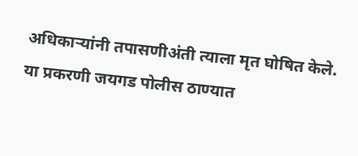अधिकाऱ्यांनी तपासणीअंती त्याला मृत घोषित केले. या प्रकरणी जयगड पोलीस ठाण्यात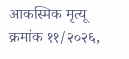आकस्मिक मृत्यू क्रमांक ११/२०२६,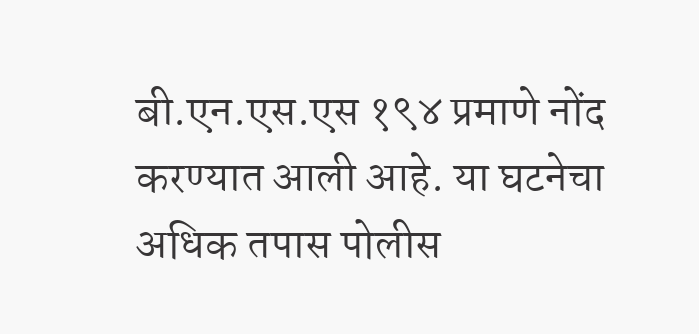बी.एन.एस.एस १९४ प्रमाणे नोंद करण्यात आली आहे. या घटनेचा अधिक तपास पोलीस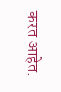करत आहेत.